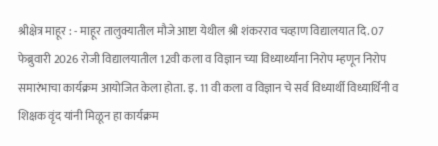श्रीक्षेत्र माहूर : - माहूर तालुक्यातील मौजे आष्टा येथील श्री शंकरराव चव्हाण विद्यालयात दि. 07 फेब्रुवारी 2026 रोजी विद्यालयातील 12वी कला व विज्ञान च्या विध्यार्थ्यांना निरोप म्हणून निरोप समारंभाचा कार्यक्रम आयोजित केला होता. इ. 11 वी कला व विज्ञान चे सर्व विध्यार्थी विध्यार्थिनी व शिक्षक वृंद यांनी मिळून हा कार्यक्रम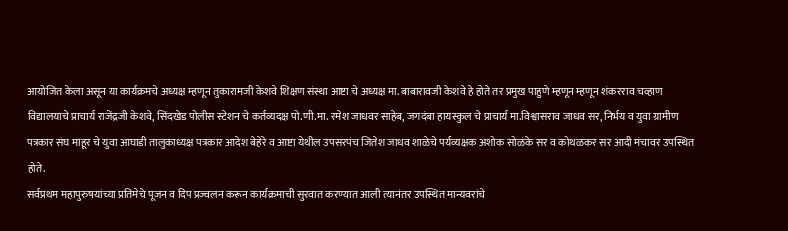आयोजित केला असून या कार्यक्रमचे अध्यक्ष म्हणून तुकारामजी केशवे शिक्षण संस्था आष्टा चे अध्यक्ष मा. बाबारावजी केशवे हे होते तर प्रमुख पाहुणे म्हणून म्हणून शंकरराव चव्हाण विद्यालयाचे प्राचार्य राजेंद्रजी केशवे, सिंदखेड पोलीस स्टेशन चे कर्तव्यदक्ष पो.णी.मा. रमेश जाधवर साहेब, जगदंबा हायस्कुल चे प्राचार्य मा.विश्वासराव जाधव सर, निर्भय व युवा ग्रामीण पत्रकार संघ माहूर चे युवा आघाडी तालुकाध्यक्ष पत्रकार आदेश बेहेरे व आष्टा येथील उपसरपंच जितेश जाधव शाळेचे पर्यव्यक्षक अशोक सोळंके सर व कोथळकर सर आदी मंचावर उपस्थित होते.
सर्वप्रथम महापुरुषयांच्या प्रतिमेचे पूजन व दिप प्रज्वलन करून कार्यक्रमाची सुरवात करण्यात आली त्यानंतर उपस्थित मान्यवरांचे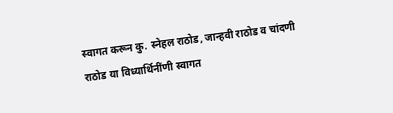स्वागत करून कु. स्नेहल राठोड, जान्हवी राठोड व चांदणी राठोड या विध्यार्थिनींणी स्वागत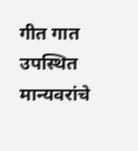गीत गात उपस्थित मान्यवरांचे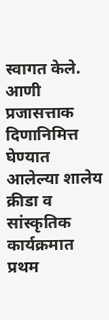स्वागत केले. आणी प्रजासत्ताक दिणानिमित्त घेण्यात आलेल्या शालेय क्रीडा व सांस्कृतिक कार्यक्रमात प्रथम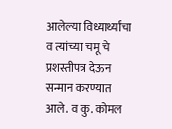आलेल्या विध्यार्थ्यांचा व त्यांच्या चमू चे प्रशस्तीपत्र देऊन सन्मान करण्यात आले. व कु. कोमल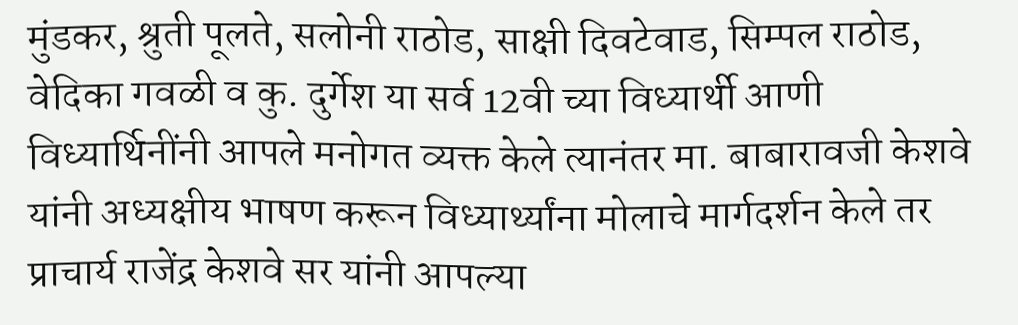मुंडकर, श्रुती पूलते, सलोनी राठोड, साक्षी दिवटेवाड, सिम्पल राठोड, वेदिका गवळी व कु. दुर्गेश या सर्व 12वी च्या विध्यार्थी आणी विध्यार्थिनींनी आपले मनोगत व्यक्त केले त्यानंतर मा. बाबारावजी केशवे यांनी अध्यक्षीय भाषण करून विध्यार्थ्यांना मोलाचे मार्गदर्शन केले तर प्राचार्य राजेंद्र केशवे सर यांनी आपल्या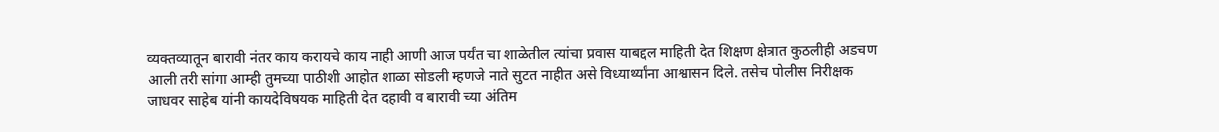व्यक्तव्यातून बारावी नंतर काय करायचे काय नाही आणी आज पर्यंत चा शाळेतील त्यांचा प्रवास याबद्दल माहिती देत शिक्षण क्षेत्रात कुठलीही अडचण आली तरी सांगा आम्ही तुमच्या पाठीशी आहोत शाळा सोडली म्हणजे नाते सुटत नाहीत असे विध्यार्थ्यांना आश्वासन दिले. तसेच पोलीस निरीक्षक जाधवर साहेब यांनी कायदेविषयक माहिती देत दहावी व बारावी च्या अंतिम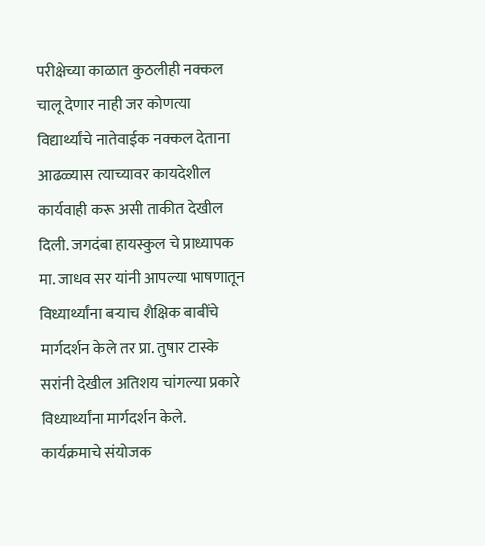परीक्षेच्या काळात कुठलीही नक्कल चालू देणार नाही जर कोणत्या विद्यार्थ्यांचे नातेवाईक नक्कल देताना आढळ्यास त्याच्यावर कायदेशील कार्यवाही करू असी ताकीत देखील दिली. जगदंबा हायस्कुल चे प्राध्यापक मा. जाधव सर यांनी आपल्या भाषणातून विध्यार्थ्यांना बऱ्याच शैक्षिक बाबींचे मार्गदर्शन केले तर प्रा. तुषार टास्के सरांनी देखील अतिशय चांगल्या प्रकारे विध्यार्थ्यांना मार्गदर्शन केले.
कार्यक्रमाचे संयोजक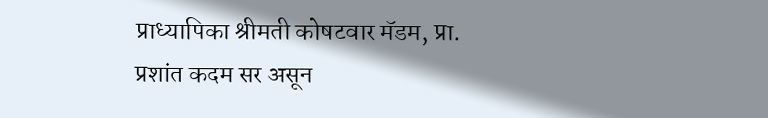प्राध्यापिका श्रीमती कोषटवार मॅडम, प्रा. प्रशांत कदम सर असून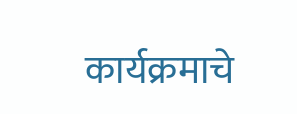कार्यक्रमाचे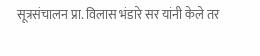सूत्रसंचालन प्रा. विलास भंडारे सर यांनी केले तर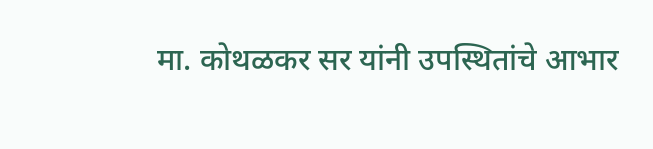मा. कोथळकर सर यांनी उपस्थितांचे आभार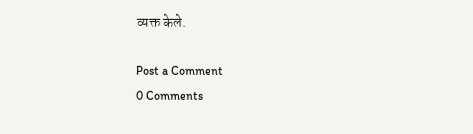व्यक्त केले.

Post a Comment
0 Comments